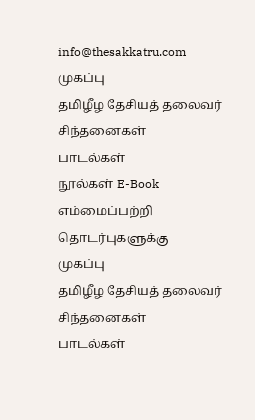info@thesakkatru.com
முகப்பு
தமிழீழ தேசியத் தலைவர் சிந்தனைகள்
பாடல்கள்
நூல்கள் E-Book
எம்மைப்பற்றி
தொடர்புகளுக்கு
முகப்பு
தமிழீழ தேசியத் தலைவர் சிந்தனைகள்
பாடல்கள்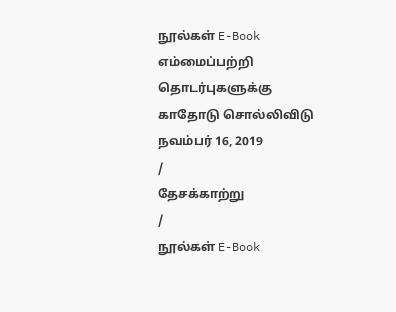நூல்கள் E-Book
எம்மைப்பற்றி
தொடர்புகளுக்கு
காதோடு சொல்லிவிடு
நவம்பர் 16, 2019
/
தேசக்காற்று
/
நூல்கள் E-Book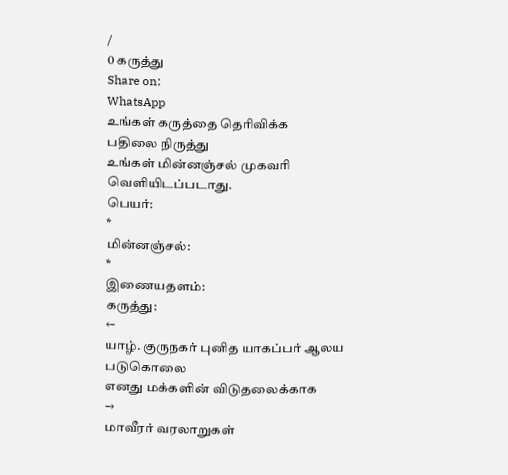/
0 கருத்து
Share on:
WhatsApp
உங்கள் கருத்தை தெரிவிக்க
பதிலை நிருத்து
உங்கள் மின்னஞ்சல் முகவரி வெளியிடப்படாது.
பெயர்:
*
மின்னஞ்சல்:
*
இணையதளம்:
கருத்து:
←
யாழ். குருநகர் புனித யாகப்பர் ஆலய படுகொலை
எனது மக்களின் விடுதலைக்காக
→
மாவீரர் வரலாறுகள்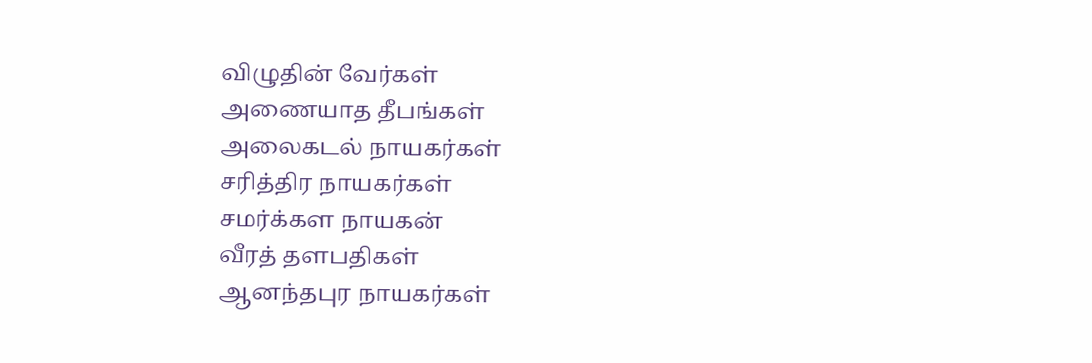விழுதின் வேர்கள்
அணையாத தீபங்கள்
அலைகடல் நாயகர்கள்
சரித்திர நாயகர்கள்
சமர்க்கள நாயகன்
வீரத் தளபதிகள்
ஆனந்தபுர நாயகர்கள்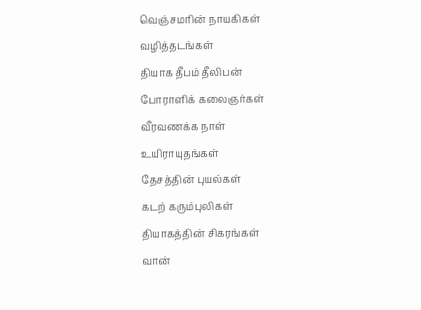வெஞ்சமரின் நாயகிகள்
வழித்தடங்கள்
தியாக தீபம் தீலிபன்
போராளிக் கலைஞர்கள்
வீரவணக்க நாள்
உயிராயுதங்கள்
தேசத்தின் புயல்கள்
கடற் கரும்புலிகள்
தியாகத்தின் சிகரங்கள்
வான்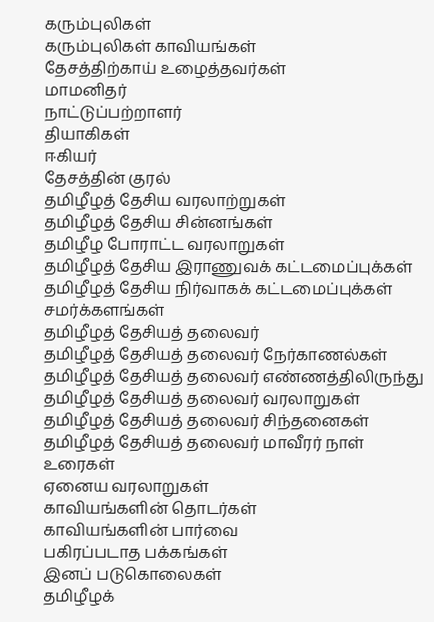கரும்புலிகள்
கரும்புலிகள் காவியங்கள்
தேசத்திற்காய் உழைத்தவர்கள்
மாமனிதர்
நாட்டுப்பற்றாளர்
தியாகிகள்
ஈகியர்
தேசத்தின் குரல்
தமிழீழத் தேசிய வரலாற்றுகள்
தமிழீழத் தேசிய சின்னங்கள்
தமிழீழ போராட்ட வரலாறுகள்
தமிழீழத் தேசிய இராணுவக் கட்டமைப்புக்கள்
தமிழீழத் தேசிய நிர்வாகக் கட்டமைப்புக்கள்
சமர்க்களங்கள்
தமிழீழத் தேசியத் தலைவர்
தமிழீழத் தேசியத் தலைவர் நேர்காணல்கள்
தமிழீழத் தேசியத் தலைவர் எண்ணத்திலிருந்து
தமிழீழத் தேசியத் தலைவர் வரலாறுகள்
தமிழீழத் தேசியத் தலைவர் சிந்தனைகள்
தமிழீழத் தேசியத் தலைவர் மாவீரர் நாள் உரைகள்
ஏனைய வரலாறுகள்
காவியங்களின் தொடர்கள்
காவியங்களின் பார்வை
பகிரப்படாத பக்கங்கள்
இனப் படுகொலைகள்
தமிழீழக்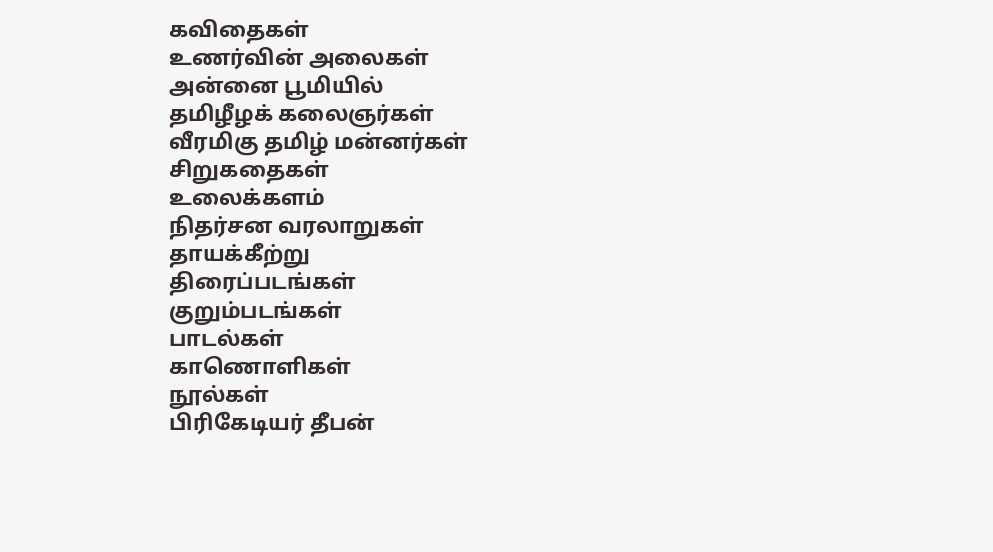கவிதைகள்
உணர்வின் அலைகள்
அன்னை பூமியில்
தமிழீழக் கலைஞர்கள்
வீரமிகு தமிழ் மன்னர்கள்
சிறுகதைகள்
உலைக்களம்
நிதர்சன வரலாறுகள்
தாயக்கீற்று
திரைப்படங்கள்
குறும்படங்கள்
பாடல்கள்
காணொளிகள்
நூல்கள்
பிரிகேடியர் தீபன்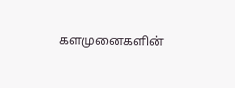களமுனைகளின்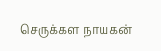செருக்கள நாயகன்